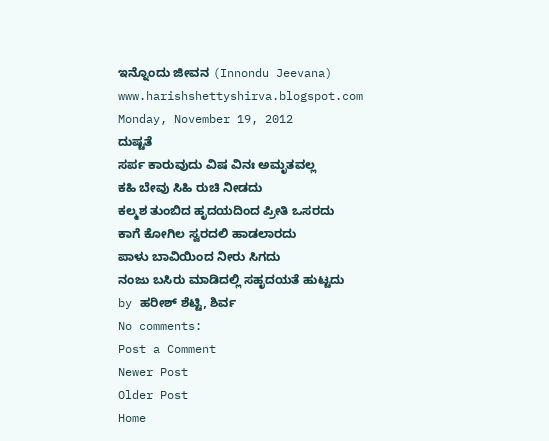ಇನ್ನೊಂದು ಜೀವನ (Innondu Jeevana)
www.harishshettyshirva.blogspot.com
Monday, November 19, 2012
ದುಷ್ಟತೆ
ಸರ್ಪ ಕಾರುವುದು ವಿಷ ವಿನಃ ಅಮೃತವಲ್ಲ
ಕಹಿ ಬೇವು ಸಿಹಿ ರುಚಿ ನೀಡದು
ಕಲ್ಮಶ ತುಂಬಿದ ಹೃದಯದಿಂದ ಪ್ರೀತಿ ಒಸರದು
ಕಾಗೆ ಕೋಗಿಲ ಸ್ವರದಲಿ ಹಾಡಲಾರದು
ಪಾಳು ಬಾವಿಯಿಂದ ನೀರು ಸಿಗದು
ನಂಜು ಬಸಿರು ಮಾಡಿದಲ್ಲಿ ಸಹೃದಯತೆ ಹುಟ್ಟದು
by ಹರೀಶ್ ಶೆಟ್ಟಿ, ಶಿರ್ವ
No comments:
Post a Comment
Newer Post
Older Post
Home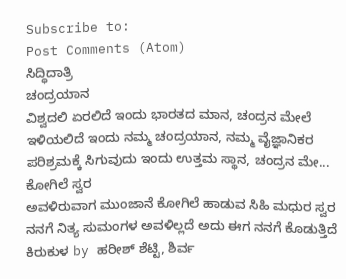Subscribe to:
Post Comments (Atom)
ಸಿದ್ಧಿದಾತ್ರಿ
ಚಂದ್ರಯಾನ
ವಿಶ್ವದಲಿ ಏರಲಿದೆ ಇಂದು ಭಾರತದ ಮಾನ, ಚಂದ್ರನ ಮೇಲೆ ಇಳಿಯಲಿದೆ ಇಂದು ನಮ್ಮ ಚಂದ್ರಯಾನ, ನಮ್ಮ ವೈಜ್ಞಾನಿಕರ ಪರಿಶ್ರಮಕ್ಕೆ ಸಿಗುವುದು ಇಂದು ಉತ್ತಮ ಸ್ಥಾನ, ಚಂದ್ರನ ಮೇ...
ಕೋಗಿಲೆ ಸ್ವರ
ಅವಳಿರುವಾಗ ಮುಂಜಾನೆ ಕೋಗಿಲೆ ಹಾಡುವ ಸಿಹಿ ಮಧುರ ಸ್ವರ ನನಗೆ ನಿತ್ಯ ಸುಮಂಗಳ ಅವಳಿಲ್ಲದೆ ಅದು ಈಗ ನನಗೆ ಕೊಡುತ್ತಿದೆ ಕಿರುಕುಳ by ಹರೀಶ್ ಶೆಟ್ಟಿ, ಶಿರ್ವ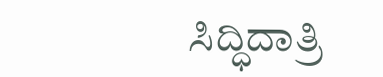ಸಿದ್ಧಿದಾತ್ರಿ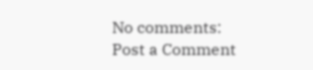No comments:
Post a Comment